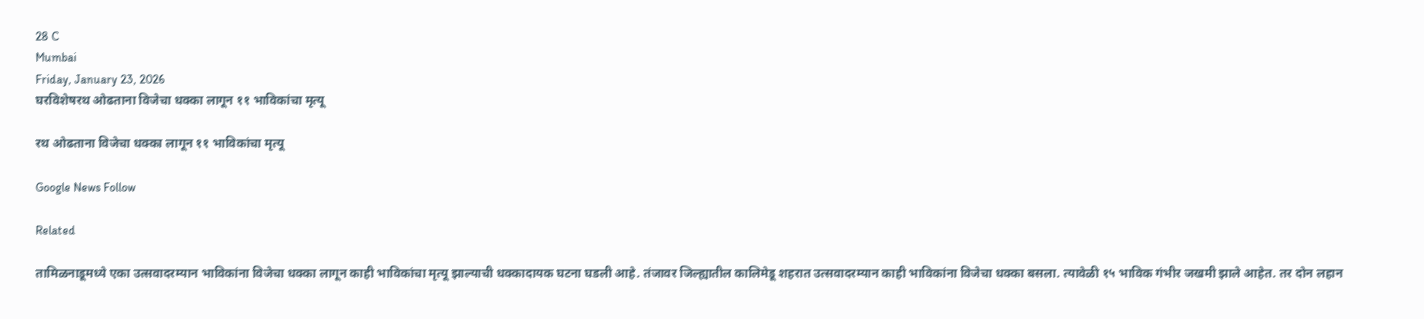28 C
Mumbai
Friday, January 23, 2026
घरविशेषरथ ओढताना विजेचा धक्का लागून ११ भाविकांचा मृत्यू

रथ ओढताना विजेचा धक्का लागून ११ भाविकांचा मृत्यू

Google News Follow

Related

तामिळनाडूमध्ये एका उत्सवादरम्यान भाविकांना विजेचा धक्का लागून काही भाविकांचा मृत्यू झाल्याची धक्कादायक घटना घडली आहे. तंजावर जिल्ह्यातील कालिमेडू शहरात उत्सवादरम्यान काही भाविकांना विजेचा धक्का बसला. त्यावेळी १५ भाविक गंभीर जखमी झाले आहेत. तर दोन लहान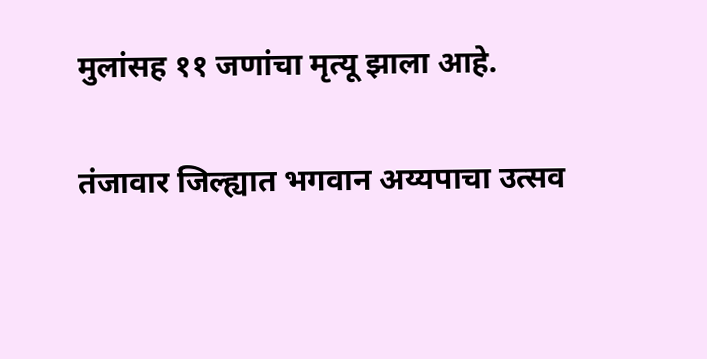मुलांसह ११ जणांचा मृत्यू झाला आहे.

तंजावार जिल्ह्यात भगवान अय्यपाचा उत्सव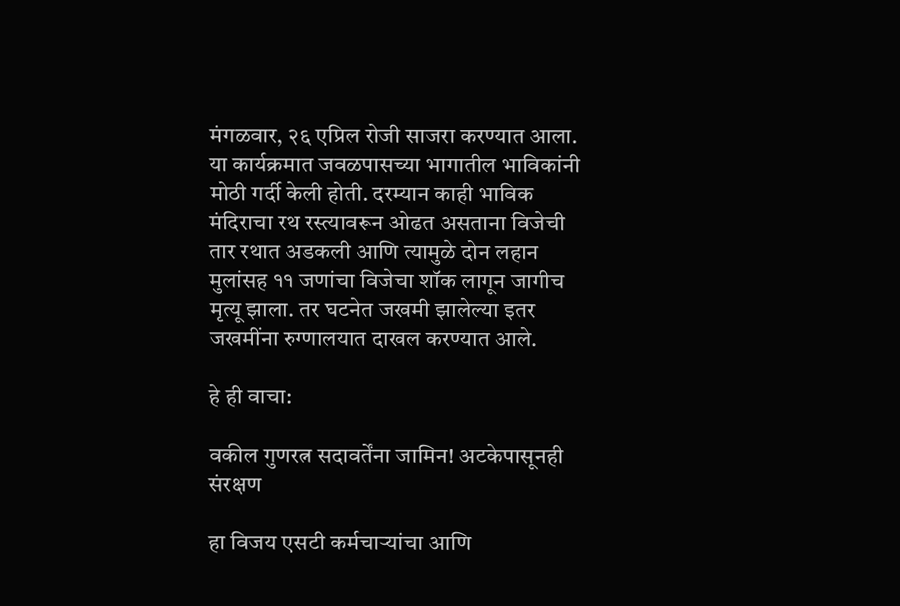मंगळवार, २६ एप्रिल रोजी साजरा करण्यात आला. या कार्यक्रमात जवळपासच्या भागातील भाविकांनी मोठी गर्दी केली होती. दरम्यान काही भाविक मंदिराचा रथ रस्त्यावरून ओढत असताना विजेची तार रथात अडकली आणि त्यामुळे दोन लहान मुलांसह ११ जणांचा विजेचा शॉक लागून जागीच मृत्यू झाला. तर घटनेत जखमी झालेल्या इतर जखमींना रुग्णालयात दाखल करण्यात आले.

हे ही वाचा:

वकील गुणरत्न सदावर्तेंना जामिन! अटकेपासूनही संरक्षण

हा विजय एसटी कर्मचाऱ्यांचा आणि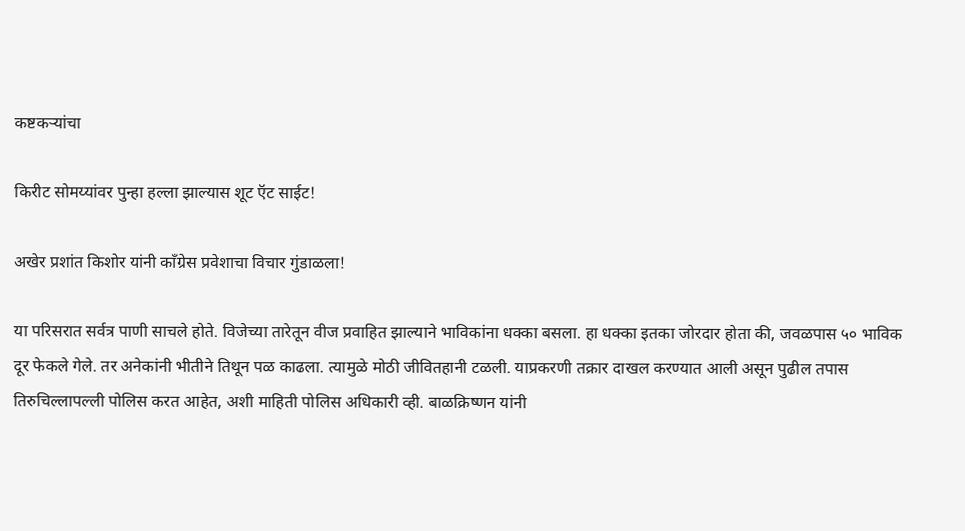कष्टकऱ्यांचा

किरीट सोमय्यांवर पुन्हा हल्ला झाल्यास शूट ऍट साईट!

अखेर प्रशांत किशोर यांनी काँग्रेस प्रवेशाचा विचार गुंडाळला!

या परिसरात सर्वत्र पाणी साचले होते. विजेच्या तारेतून वीज प्रवाहित झाल्याने भाविकांना धक्का बसला. हा धक्का इतका जोरदार होता की, जवळपास ५० भाविक दूर फेकले गेले. तर अनेकांनी भीतीने तिथून पळ काढला. त्यामुळे मोठी जीवितहानी टळली. याप्रकरणी तक्रार दाखल करण्यात आली असून पुढील तपास तिरुचिल्लापल्ली पोलिस करत आहेत, अशी माहिती पोलिस अधिकारी व्ही. बाळक्रिष्णन यांनी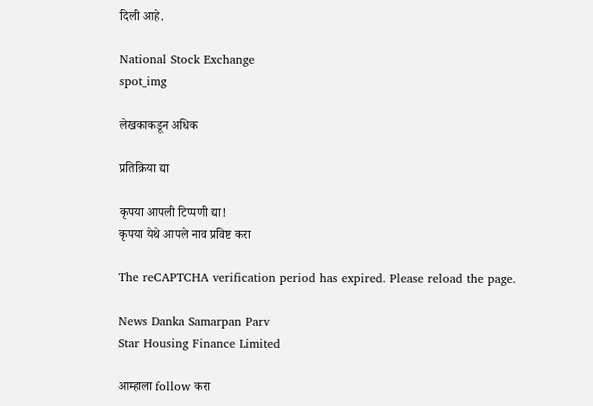दिली आहे.

National Stock Exchange
spot_img

लेखकाकडून अधिक

प्रतिक्रिया द्या

कृपया आपली टिप्पणी द्या!
कृपया येथे आपले नाव प्रविष्ट करा

The reCAPTCHA verification period has expired. Please reload the page.

News Danka Samarpan Parv
Star Housing Finance Limited

आम्हाला follow करा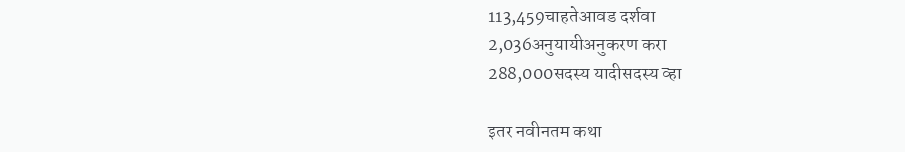113,459चाहतेआवड दर्शवा
2,036अनुयायीअनुकरण करा
288,000सदस्य यादीसदस्य व्हा

इतर नवीनतम कथा